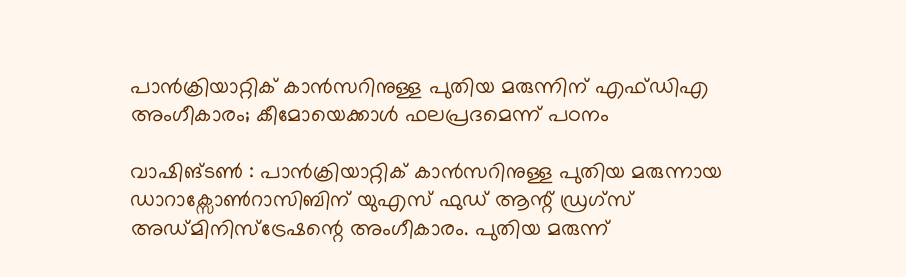പാൻക്രിയാറ്റിക് കാൻസറിനുള്ള പുതിയ മരുന്നിന് എഫ്ഡിഎ അംഗീകാരം; കീമോയെക്കാൾ ഫലപ്രദമെന്ന് പഠനം

വാഷിങ്ടൺ : പാൻക്രിയാറ്റിക് കാൻസറിനുള്ള പുതിയ മരുന്നായ ഡാറാക്സോൺറാസിബിന് യുഎസ് ഫുഡ് ആന്റ് ഡ്രഗ്സ് അഡ്മിനിസ്ട്രേഷന്റെ അംഗീകാരം. പുതിയ മരുന്ന്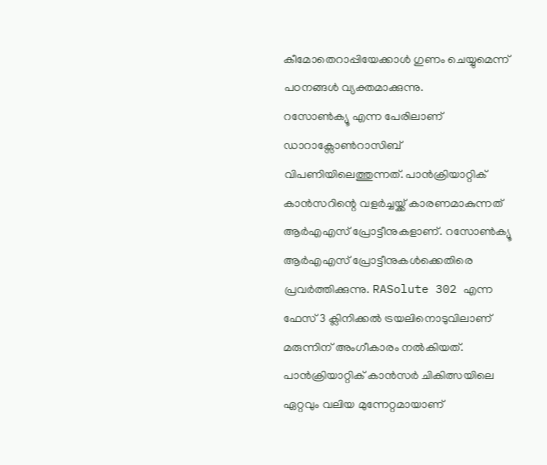കീമോതെറാപ്പിയേക്കാൾ ഗുണം ചെയ്യുമെന്ന് പഠനങ്ങൾ വ്യക്തമാക്കുന്നു.
റസോൺക്യൂ എന്ന പേരിലാണ് ഡാറാക്സോൺറാസിബ് വിപണിയിലെത്തുന്നത്. പാൻക്രിയാറ്റിക് കാൻസറിന്റെ വളർച്ചയ്ക്ക് കാരണമാകുന്നത് ആർഎഎസ് പ്രോട്ടീനുകളാണ്. റസോൺക്യൂ ആർഎഎസ് പ്രോട്ടീനുകൾക്കെതിരെ പ്രവർത്തിക്കുന്നു. RASolute 302 എന്ന ഫേസ് 3 ക്ലിനിക്കൽ ട്രയലിനൊടുവിലാണ് മരുന്നിന് അംഗീകാരം നൽകിയത്. പാൻക്രിയാറ്റിക് കാൻസർ ചികിത്സയിലെ ഏറ്റവും വലിയ മുന്നേറ്റമായാണ്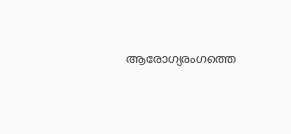ആരോഗ്യരംഗത്തെ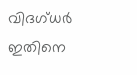വിദഗ്ധർ ഇതിനെ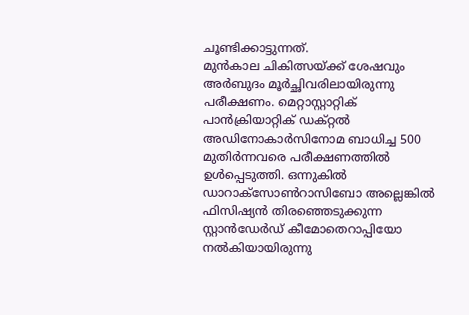ചൂണ്ടിക്കാട്ടുന്നത്.
മുൻകാല ചികിത്സയ്ക്ക് ശേഷവും അർബുദം മൂർച്ഛിവരിലായിരുന്നു പരീക്ഷണം. മെറ്റാസ്റ്റാറ്റിക് പാൻക്രിയാറ്റിക് ഡക്റ്റൽ അഡിനോകാർസിനോമ ബാധിച്ച 500 മുതിർന്നവരെ പരീക്ഷണത്തിൽ ഉൾപ്പെടുത്തി. ഒന്നുകിൽ ഡാറാക്സോൺറാസിബോ അല്ലെങ്കിൽ ഫിസിഷ്യൻ തിരഞ്ഞെടുക്കുന്ന സ്റ്റാൻഡേർഡ് കീമോതെറാപ്പിയോ നൽകിയായിരുന്നു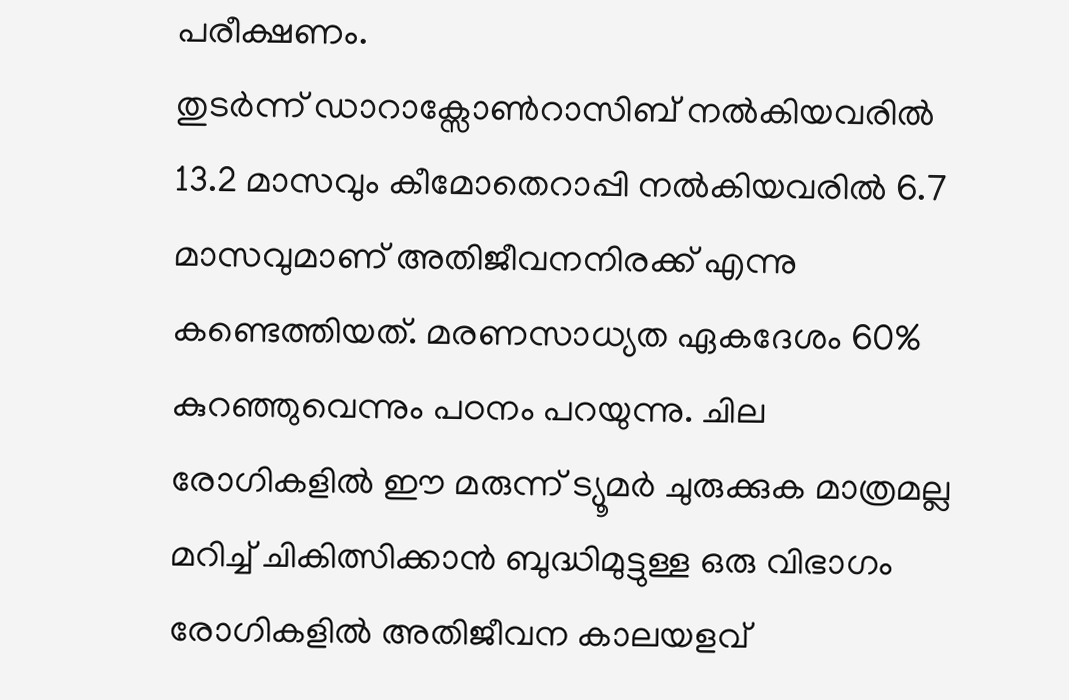പരീക്ഷണം.
തുടർന്ന് ഡാറാക്സോൺറാസിബ് നൽകിയവരിൽ 13.2 മാസവും കീമോതെറാപ്പി നൽകിയവരിൽ 6.7 മാസവുമാണ് അതിജീവനനിരക്ക് എന്നു കണ്ടെത്തിയത്. മരണസാധ്യത ഏകദേശം 60% കുറഞ്ഞുവെന്നും പഠനം പറയുന്നു. ചില രോഗികളിൽ ഈ മരുന്ന് ട്യൂമർ ചുരുക്കുക മാത്രമല്ല മറിച്ച് ചികിത്സിക്കാൻ ബുദ്ധിമുട്ടുള്ള ഒരു വിഭാഗം രോഗികളിൽ അതിജീവന കാലയളവ്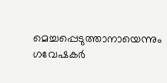മെച്ചപ്പെടുത്താനായെന്നും ഗവേഷകർ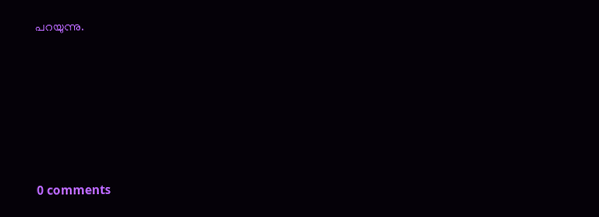പറയുന്നു.









0 comments